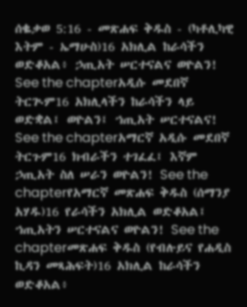ሰቈቃወ 5:16 - መጽሐፍ ቅዱስ - (ካቶሊካዊ እትም - ኤማሁስ)16 አክሊል ከራሳችን ወድቆአል፥ ኃጢአት ሠርተናልና ወዮልን! See the chapterአዲሱ መደበኛ ትርጒም16 አክሊላችን ከራሳችን ላይ ወድቋል፤ ወዮልን፤ ኀጢአት ሠርተናልና! See the chapterአማርኛ አዲሱ መደበኛ ትርጉም16 ክብራችን ተገፈፈ፤ እኛም ኃጢአት ስለ ሠራን ወዮልን! See the chapterየአማርኛ መጽሐፍ ቅዱስ (ሰማንያ አሃዱ)16 የራሳችን አክሊል ወድቆአል፤ ኀጢአትን ሠርተናልና ወዮልን! See the chapterመጽሐፍ ቅዱስ (የብሉይና የሐዲስ ኪዳን መጻሕፍት)16 አክሊል ከራሳችን ወድቆአል፥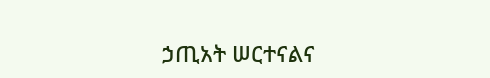ኃጢአት ሠርተናልና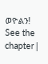ወዮልን! See the chapter |